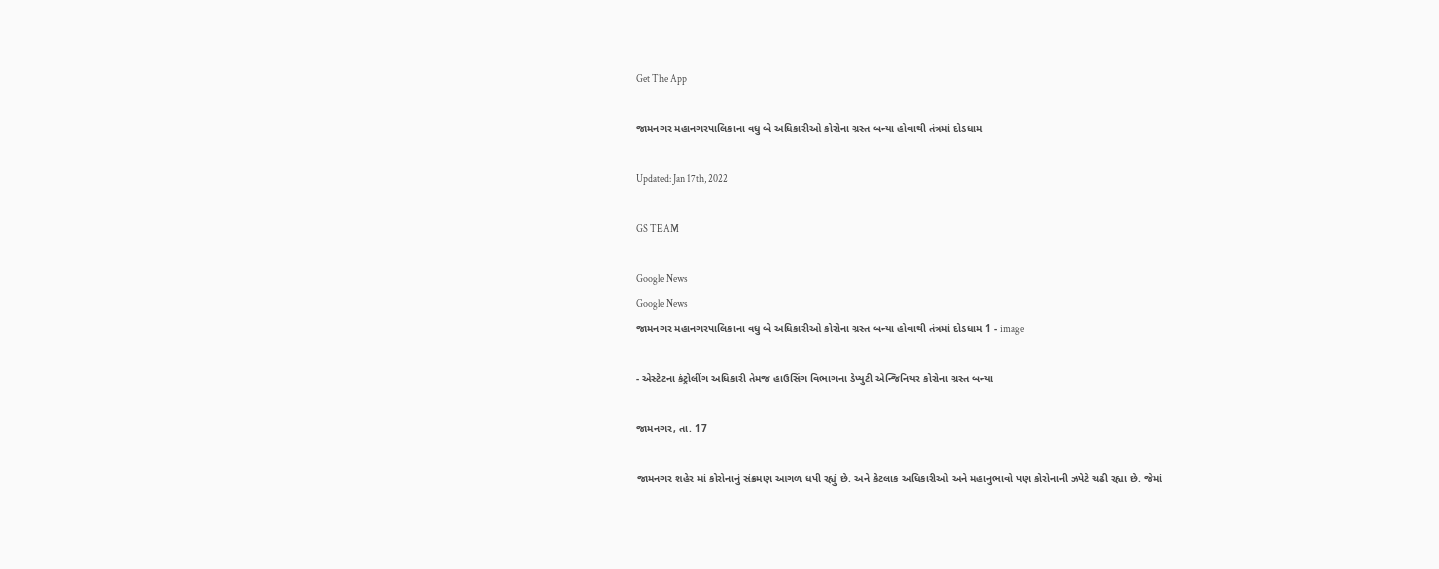Get The App

જામનગર મહાનગરપાલિકાના વધુ બે અધિકારીઓ કોરોના ગ્રસ્ત બન્યા હોવાથી તંત્રમાં દોડધામ

Updated: Jan 17th, 2022

GS TEAM

Google News
Google News
જામનગર મહાનગરપાલિકાના વધુ બે અધિકારીઓ કોરોના ગ્રસ્ત બન્યા હોવાથી તંત્રમાં દોડધામ 1 - image

- એસ્ટેટના કંટ્રોલીંગ અધિકારી તેમજ હાઉસિંગ વિભાગના ડેપ્યુટી એન્જિનિયર કોરોના ગ્રસ્ત બન્યા

જામનગર, તા. 17

જામનગર શહેર માં કોરોનાનું સંક્રમણ આગળ ધપી રહ્યું છે. અને કેટલાક અધિકારીઓ અને મહાનુભાવો પણ કોરોનાની ઝપેટે ચઢી રહ્યા છે. જેમાં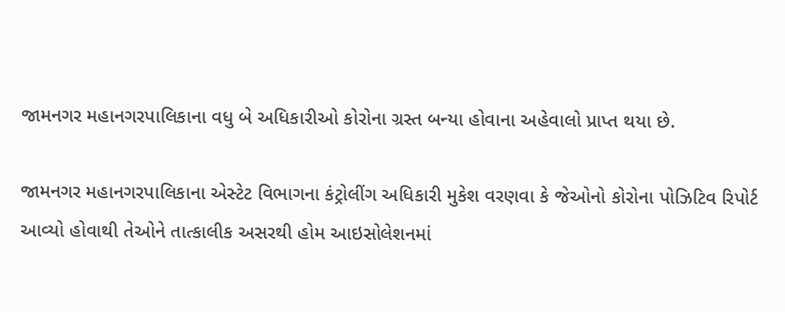જામનગર મહાનગરપાલિકાના વધુ બે અધિકારીઓ કોરોના ગ્રસ્ત બન્યા હોવાના અહેવાલો પ્રાપ્ત થયા છે.

જામનગર મહાનગરપાલિકાના એસ્ટેટ વિભાગના કંટ્રોલીંગ અધિકારી મુકેશ વરણવા કે જેઓનો કોરોના પોઝિટિવ રિપોર્ટ આવ્યો હોવાથી તેઓને તાત્કાલીક અસરથી હોમ આઇસોલેશનમાં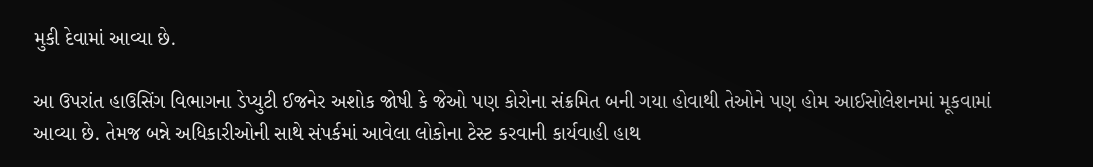મુકી દેવામાં આવ્યા છે.

આ ઉપરાંત હાઉસિંગ વિભાગના ડેપ્યુટી ઈજનેર અશોક જોષી કે જેઓ પણ કોરોના સંક્રમિત બની ગયા હોવાથી તેઓને પણ હોમ આઈસોલેશનમાં મૂકવામાં આવ્યા છે. તેમજ બન્ને અધિકારીઓની સાથે સંપર્કમાં આવેલા લોકોના ટેસ્ટ કરવાની કાર્યવાહી હાથ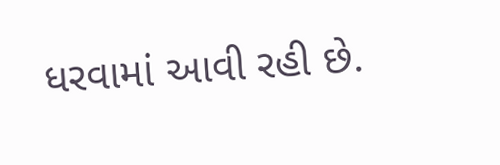ધરવામાં આવી રહી છે.